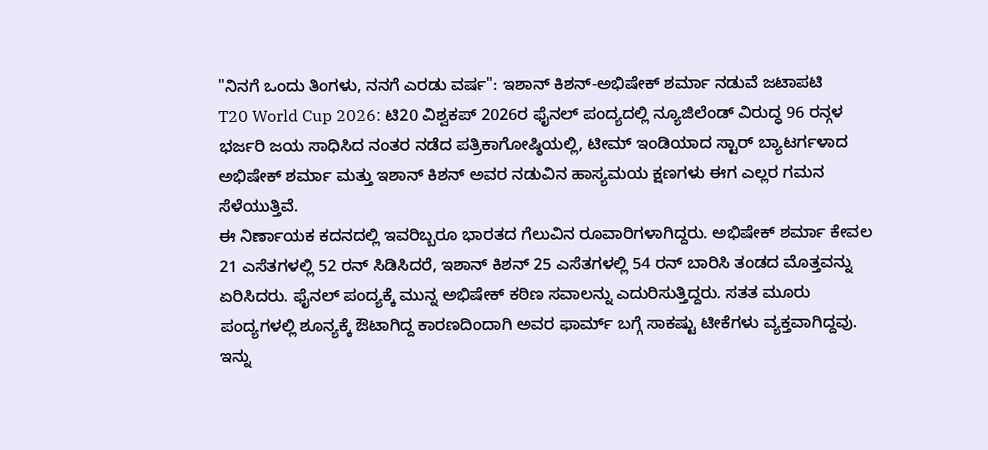"ನಿನಗೆ ಒಂದು ತಿಂಗಳು, ನನಗೆ ಎರಡು ವರ್ಷ": ಇಶಾನ್ ಕಿಶನ್-ಅಭಿಷೇಕ್ ಶರ್ಮಾ ನಡುವೆ ಜಟಾಪಟಿ
T20 World Cup 2026: ಟಿ20 ವಿಶ್ವಕಪ್ 2026ರ ಫೈನಲ್ ಪಂದ್ಯದಲ್ಲಿ ನ್ಯೂಜಿಲೆಂಡ್ ವಿರುದ್ಧ 96 ರನ್ಗಳ ಭರ್ಜರಿ ಜಯ ಸಾಧಿಸಿದ ನಂತರ ನಡೆದ ಪತ್ರಿಕಾಗೋಷ್ಠಿಯಲ್ಲಿ, ಟೀಮ್ ಇಂಡಿಯಾದ ಸ್ಟಾರ್ ಬ್ಯಾಟರ್ಗಳಾದ ಅಭಿಷೇಕ್ ಶರ್ಮಾ ಮತ್ತು ಇಶಾನ್ ಕಿಶನ್ ಅವರ ನಡುವಿನ ಹಾಸ್ಯಮಯ ಕ್ಷಣಗಳು ಈಗ ಎಲ್ಲರ ಗಮನ ಸೆಳೆಯುತ್ತಿವೆ.
ಈ ನಿರ್ಣಾಯಕ ಕದನದಲ್ಲಿ ಇವರಿಬ್ಬರೂ ಭಾರತದ ಗೆಲುವಿನ ರೂವಾರಿಗಳಾಗಿದ್ದರು. ಅಭಿಷೇಕ್ ಶರ್ಮಾ ಕೇವಲ 21 ಎಸೆತಗಳಲ್ಲಿ 52 ರನ್ ಸಿಡಿಸಿದರೆ, ಇಶಾನ್ ಕಿಶನ್ 25 ಎಸೆತಗಳಲ್ಲಿ 54 ರನ್ ಬಾರಿಸಿ ತಂಡದ ಮೊತ್ತವನ್ನು ಏರಿಸಿದರು. ಫೈನಲ್ ಪಂದ್ಯಕ್ಕೆ ಮುನ್ನ ಅಭಿಷೇಕ್ ಕಠಿಣ ಸವಾಲನ್ನು ಎದುರಿಸುತ್ತಿದ್ದರು. ಸತತ ಮೂರು ಪಂದ್ಯಗಳಲ್ಲಿ ಶೂನ್ಯಕ್ಕೆ ಔಟಾಗಿದ್ದ ಕಾರಣದಿಂದಾಗಿ ಅವರ ಫಾರ್ಮ್ ಬಗ್ಗೆ ಸಾಕಷ್ಟು ಟೀಕೆಗಳು ವ್ಯಕ್ತವಾಗಿದ್ದವು.
ಇನ್ನು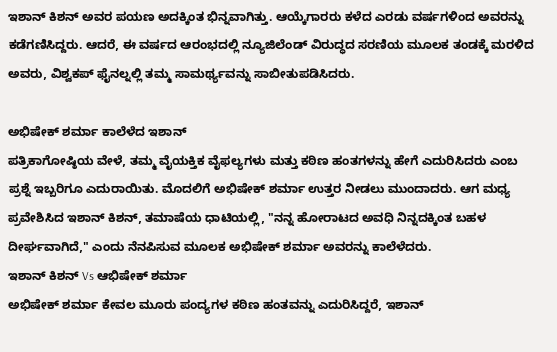ಇಶಾನ್ ಕಿಶನ್ ಅವರ ಪಯಣ ಅದಕ್ಕಿಂತ ಭಿನ್ನವಾಗಿತ್ತು. ಆಯ್ಕೆಗಾರರು ಕಳೆದ ಎರಡು ವರ್ಷಗಳಿಂದ ಅವರನ್ನು ಕಡೆಗಣಿಸಿದ್ದರು. ಆದರೆ, ಈ ವರ್ಷದ ಆರಂಭದಲ್ಲಿ ನ್ಯೂಜಿಲೆಂಡ್ ವಿರುದ್ಧದ ಸರಣಿಯ ಮೂಲಕ ತಂಡಕ್ಕೆ ಮರಳಿದ ಅವರು, ವಿಶ್ವಕಪ್ ಫೈನಲ್ನಲ್ಲಿ ತಮ್ಮ ಸಾಮರ್ಥ್ಯವನ್ನು ಸಾಬೀತುಪಡಿಸಿದರು.

ಅಭಿಷೇಕ್ ಶರ್ಮಾ ಕಾಲೆಳೆದ ಇಶಾನ್
ಪತ್ರಿಕಾಗೋಷ್ಠಿಯ ವೇಳೆ, ತಮ್ಮ ವೈಯಕ್ತಿಕ ವೈಫಲ್ಯಗಳು ಮತ್ತು ಕಠಿಣ ಹಂತಗಳನ್ನು ಹೇಗೆ ಎದುರಿಸಿದರು ಎಂಬ ಪ್ರಶ್ನೆ ಇಬ್ಬರಿಗೂ ಎದುರಾಯಿತು. ಮೊದಲಿಗೆ ಅಭಿಷೇಕ್ ಶರ್ಮಾ ಉತ್ತರ ನೀಡಲು ಮುಂದಾದರು. ಆಗ ಮಧ್ಯ ಪ್ರವೇಶಿಸಿದ ಇಶಾನ್ ಕಿಶನ್, ತಮಾಷೆಯ ಧಾಟಿಯಲ್ಲಿ, "ನನ್ನ ಹೋರಾಟದ ಅವಧಿ ನಿನ್ನದಕ್ಕಿಂತ ಬಹಳ ದೀರ್ಘವಾಗಿದೆ," ಎಂದು ನೆನಪಿಸುವ ಮೂಲಕ ಅಭಿಷೇಕ್ ಶರ್ಮಾ ಅವರನ್ನು ಕಾಲೆಳೆದರು.
ಇಶಾನ್ ಕಿಶನ್ Vs ಆಭಿಷೇಕ್ ಶರ್ಮಾ
ಅಭಿಷೇಕ್ ಶರ್ಮಾ ಕೇವಲ ಮೂರು ಪಂದ್ಯಗಳ ಕಠಿಣ ಹಂತವನ್ನು ಎದುರಿಸಿದ್ದರೆ, ಇಶಾನ್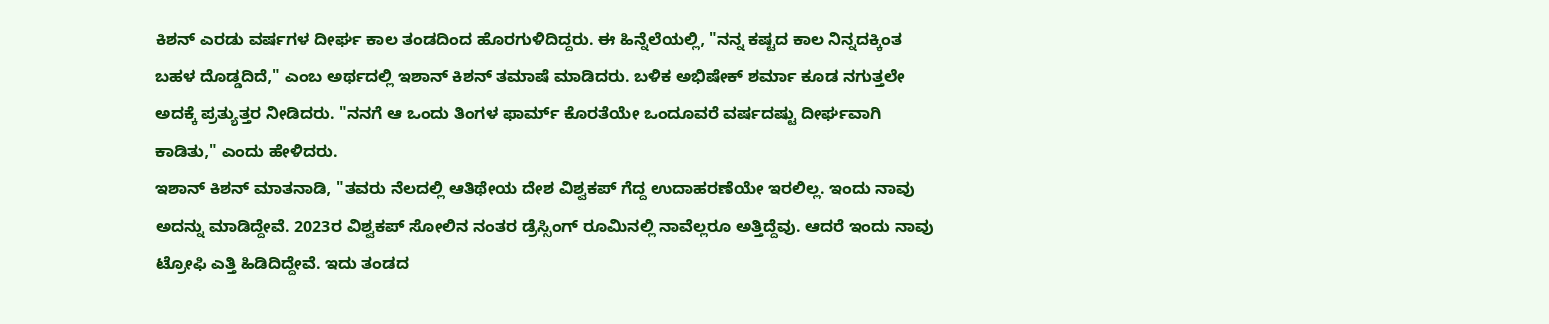ಕಿಶನ್ ಎರಡು ವರ್ಷಗಳ ದೀರ್ಘ ಕಾಲ ತಂಡದಿಂದ ಹೊರಗುಳಿದಿದ್ದರು. ಈ ಹಿನ್ನೆಲೆಯಲ್ಲಿ, "ನನ್ನ ಕಷ್ಟದ ಕಾಲ ನಿನ್ನದಕ್ಕಿಂತ ಬಹಳ ದೊಡ್ಡದಿದೆ," ಎಂಬ ಅರ್ಥದಲ್ಲಿ ಇಶಾನ್ ಕಿಶನ್ ತಮಾಷೆ ಮಾಡಿದರು. ಬಳಿಕ ಅಭಿಷೇಕ್ ಶರ್ಮಾ ಕೂಡ ನಗುತ್ತಲೇ ಅದಕ್ಕೆ ಪ್ರತ್ಯುತ್ತರ ನೀಡಿದರು. "ನನಗೆ ಆ ಒಂದು ತಿಂಗಳ ಫಾರ್ಮ್ ಕೊರತೆಯೇ ಒಂದೂವರೆ ವರ್ಷದಷ್ಟು ದೀರ್ಘವಾಗಿ ಕಾಡಿತು," ಎಂದು ಹೇಳಿದರು.
ಇಶಾನ್ ಕಿಶನ್ ಮಾತನಾಡಿ, "ತವರು ನೆಲದಲ್ಲಿ ಆತಿಥೇಯ ದೇಶ ವಿಶ್ವಕಪ್ ಗೆದ್ದ ಉದಾಹರಣೆಯೇ ಇರಲಿಲ್ಲ. ಇಂದು ನಾವು ಅದನ್ನು ಮಾಡಿದ್ದೇವೆ. 2023ರ ವಿಶ್ವಕಪ್ ಸೋಲಿನ ನಂತರ ಡ್ರೆಸ್ಸಿಂಗ್ ರೂಮಿನಲ್ಲಿ ನಾವೆಲ್ಲರೂ ಅತ್ತಿದ್ದೆವು. ಆದರೆ ಇಂದು ನಾವು ಟ್ರೋಫಿ ಎತ್ತಿ ಹಿಡಿದಿದ್ದೇವೆ. ಇದು ತಂಡದ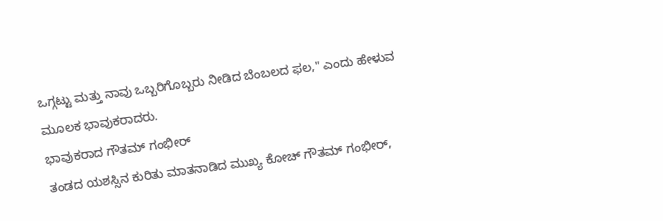ಒಗ್ಗಟ್ಟು ಮತ್ತು ನಾವು ಒಬ್ಬರಿಗೊಬ್ಬರು ನೀಡಿದ ಬೆಂಬಲದ ಫಲ," ಎಂದು ಹೇಳುವ ಮೂಲಕ ಭಾವುಕರಾದರು.
ಭಾವುಕರಾದ ಗೌತಮ್ ಗಂಭೀರ್
ತಂಡದ ಯಶಸ್ಸಿನ ಕುರಿತು ಮಾತನಾಡಿದ ಮುಖ್ಯ ಕೋಚ್ ಗೌತಮ್ ಗಂಭೀರ್,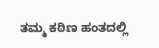ತಮ್ಮ ಕಠಿಣ ಹಂತದಲ್ಲಿ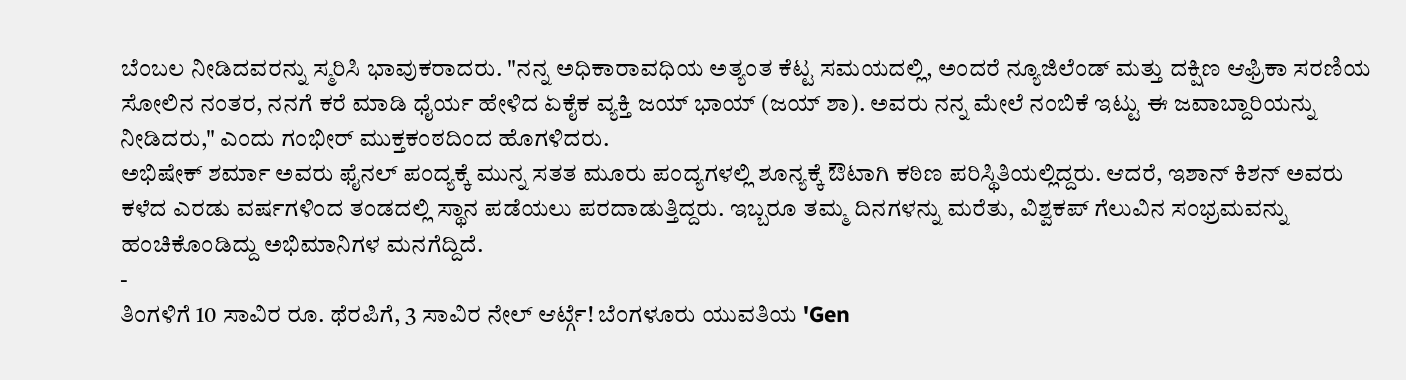ಬೆಂಬಲ ನೀಡಿದವರನ್ನು ಸ್ಮರಿಸಿ ಭಾವುಕರಾದರು. "ನನ್ನ ಅಧಿಕಾರಾವಧಿಯ ಅತ್ಯಂತ ಕೆಟ್ಟ ಸಮಯದಲ್ಲಿ, ಅಂದರೆ ನ್ಯೂಜಿಲೆಂಡ್ ಮತ್ತು ದಕ್ಷಿಣ ಆಫ್ರಿಕಾ ಸರಣಿಯ ಸೋಲಿನ ನಂತರ, ನನಗೆ ಕರೆ ಮಾಡಿ ಧೈರ್ಯ ಹೇಳಿದ ಏಕೈಕ ವ್ಯಕ್ತಿ ಜಯ್ ಭಾಯ್ (ಜಯ್ ಶಾ). ಅವರು ನನ್ನ ಮೇಲೆ ನಂಬಿಕೆ ಇಟ್ಟು ಈ ಜವಾಬ್ದಾರಿಯನ್ನು ನೀಡಿದರು," ಎಂದು ಗಂಭೀರ್ ಮುಕ್ತಕಂಠದಿಂದ ಹೊಗಳಿದರು.
ಅಭಿಷೇಕ್ ಶರ್ಮಾ ಅವರು ಫೈನಲ್ ಪಂದ್ಯಕ್ಕೆ ಮುನ್ನ ಸತತ ಮೂರು ಪಂದ್ಯಗಳಲ್ಲಿ ಶೂನ್ಯಕ್ಕೆ ಔಟಾಗಿ ಕಠಿಣ ಪರಿಸ್ಥಿತಿಯಲ್ಲಿದ್ದರು. ಆದರೆ, ಇಶಾನ್ ಕಿಶನ್ ಅವರು ಕಳೆದ ಎರಡು ವರ್ಷಗಳಿಂದ ತಂಡದಲ್ಲಿ ಸ್ಥಾನ ಪಡೆಯಲು ಪರದಾಡುತ್ತಿದ್ದರು. ಇಬ್ಬರೂ ತಮ್ಮ ದಿನಗಳನ್ನು ಮರೆತು, ವಿಶ್ವಕಪ್ ಗೆಲುವಿನ ಸಂಭ್ರಮವನ್ನು ಹಂಚಿಕೊಂಡಿದ್ದು ಅಭಿಮಾನಿಗಳ ಮನಗೆದ್ದಿದೆ.
-
ತಿಂಗಳಿಗೆ 10 ಸಾವಿರ ರೂ. ಥೆರಪಿಗೆ, 3 ಸಾವಿರ ನೇಲ್ ಆರ್ಟ್ಗೆ! ಬೆಂಗಳೂರು ಯುವತಿಯ 'Gen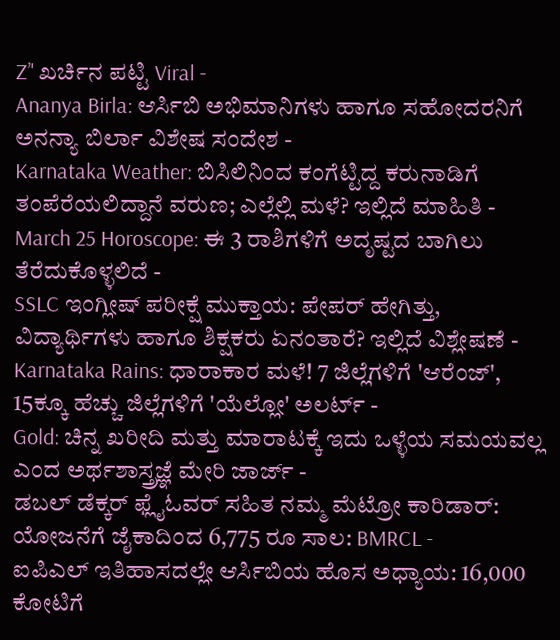Z’' ಖರ್ಚಿನ ಪಟ್ಟಿ Viral -
Ananya Birla: ಆರ್ಸಿಬಿ ಅಭಿಮಾನಿಗಳು ಹಾಗೂ ಸಹೋದರನಿಗೆ ಅನನ್ಯಾ ಬಿರ್ಲಾ ವಿಶೇಷ ಸಂದೇಶ -
Karnataka Weather: ಬಿಸಿಲಿನಿಂದ ಕಂಗೆಟ್ಟಿದ್ದ ಕರುನಾಡಿಗೆ ತಂಪೆರೆಯಲಿದ್ದಾನೆ ವರುಣ; ಎಲ್ಲೆಲ್ಲಿ ಮಳೆ? ಇಲ್ಲಿದೆ ಮಾಹಿತಿ -
March 25 Horoscope: ಈ 3 ರಾಶಿಗಳಿಗೆ ಅದೃಷ್ಟದ ಬಾಗಿಲು ತೆರೆದುಕೊಳ್ಳಲಿದೆ -
SSLC ಇಂಗ್ಲೀಷ್ ಪರೀಕ್ಷೆ ಮುಕ್ತಾಯ: ಪೇಪರ್ ಹೇಗಿತ್ತು, ವಿದ್ಯಾರ್ಥಿಗಳು ಹಾಗೂ ಶಿಕ್ಷಕರು ಏನಂತಾರೆ? ಇಲ್ಲಿದೆ ವಿಶ್ಲೇಷಣೆ -
Karnataka Rains: ಧಾರಾಕಾರ ಮಳೆ! 7 ಜಿಲ್ಲೆಗಳಿಗೆ 'ಆರೆಂಜ್', 15ಕ್ಕೂ ಹೆಚ್ಚು ಜಿಲ್ಲೆಗಳಿಗೆ 'ಯೆಲ್ಲೋ' ಅಲರ್ಟ್ -
Gold: ಚಿನ್ನ ಖರೀದಿ ಮತ್ತು ಮಾರಾಟಕ್ಕೆ ಇದು ಒಳ್ಳೆಯ ಸಮಯವಲ್ಲ ಎಂದ ಅರ್ಥಶಾಸ್ತ್ರಜ್ಞೆ ಮೇರಿ ಜಾರ್ಜ್ -
ಡಬಲ್ ಡೆಕ್ಕರ್ ಫ್ಲೈಓವರ್ ಸಹಿತ ನಮ್ಮ ಮೆಟ್ರೋ ಕಾರಿಡಾರ್: ಯೋಜನೆಗೆ ಜೈಕಾದಿಂದ 6,775 ರೂ ಸಾಲ: BMRCL -
ಐಪಿಎಲ್ ಇತಿಹಾಸದಲ್ಲೇ ಆರ್ಸಿಬಿಯ ಹೊಸ ಅಧ್ಯಾಯ: 16,000 ಕೋಟಿಗೆ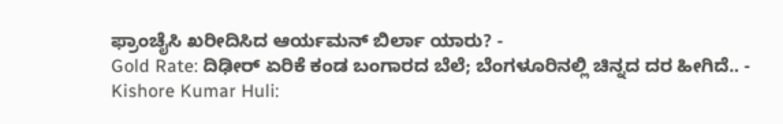ಫ್ರಾಂಚೈಸಿ ಖರೀದಿಸಿದ ಆರ್ಯಮನ್ ಬಿರ್ಲಾ ಯಾರು? -
Gold Rate: ದಿಢೀರ್ ಏರಿಕೆ ಕಂಡ ಬಂಗಾರದ ಬೆಲೆ; ಬೆಂಗಳೂರಿನಲ್ಲಿ ಚಿನ್ನದ ದರ ಹೀಗಿದೆ.. -
Kishore Kumar Huli: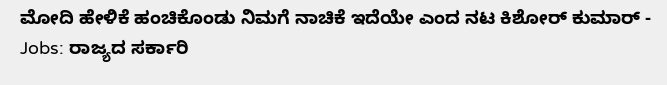ಮೋದಿ ಹೇಳಿಕೆ ಹಂಚಿಕೊಂಡು ನಿಮಗೆ ನಾಚಿಕೆ ಇದೆಯೇ ಎಂದ ನಟ ಕಿಶೋರ್ ಕುಮಾರ್ -
Jobs: ರಾಜ್ಯದ ಸರ್ಕಾರಿ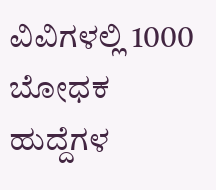ವಿವಿಗಳಲ್ಲಿ 1000 ಬೋಧಕ ಹುದ್ದೆಗಳ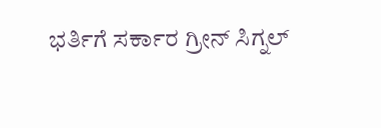ಭರ್ತಿಗೆ ಸರ್ಕಾರ ಗ್ರೀನ್ ಸಿಗ್ನಲ್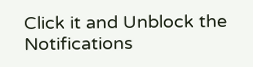Click it and Unblock the Notifications